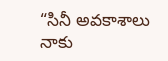“సినీ అవకాశాలు నాకు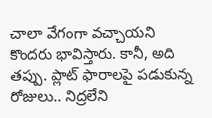చాలా వేగంగా వచ్చాయని కొందరు భావిస్తారు. కానీ, అది తప్పు. ప్లాట్ ఫారాలపై పడుకున్న రోజులు.. నిద్రలేని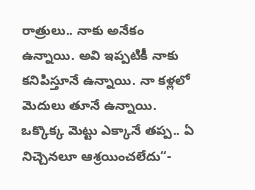రాత్రులు.. నాకు అనేకం ఉన్నాయి. అవి ఇప్పటికీ నాకు కనిపిస్తూనే ఉన్నాయి. నా కళ్లలో మెదులు తూనే ఉన్నాయి. ఒక్కొక్క మెట్టు ఎక్కానే తప్ప.. ఏ నిచ్చెనలూ ఆశ్రయించలేదు“-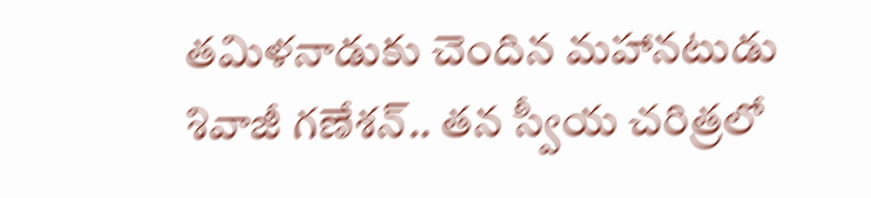తమిళనాడుకు చెందిన మహానటుడు శివాజీ గణేశన్.. తన స్వీయ చరిత్రలో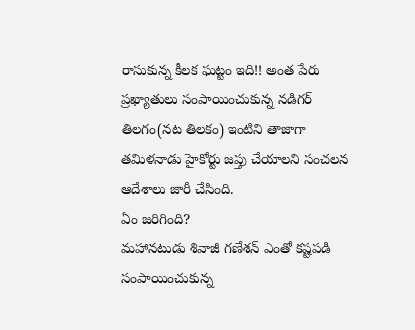రాసుకున్న కీలక ఘట్టం ఇది!! అంత పేరు ప్రఖ్యాతులు సంపాయించుకున్న నడిగర్ తిలగం(నట తిలకం) ఇంటిని తాజాగా తమిళనాడు హైకోర్టు జప్తు చేయాలని సంచలన ఆదేశాలు జారీ చేసింది.
ఏం జరిగింది?
మహానటుడు శివాజీ గణేశన్ ఎంతో కష్టపడి సంపాయించుకున్న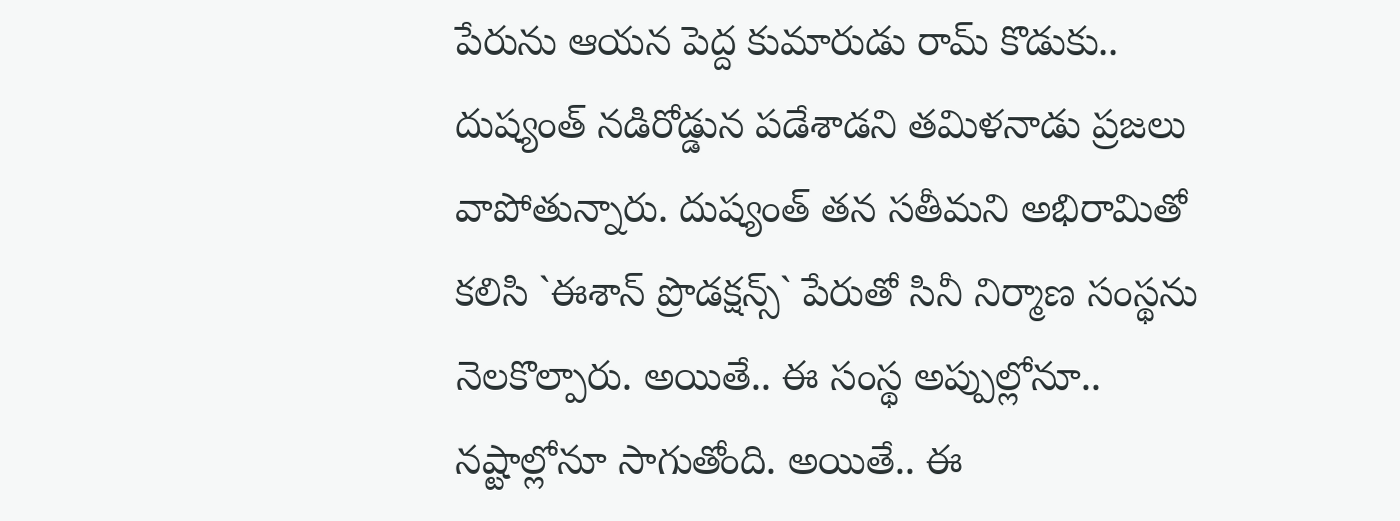పేరును ఆయన పెద్ద కుమారుడు రామ్ కొడుకు.. దుష్యంత్ నడిరోడ్డున పడేశాడని తమిళనాడు ప్రజలు వాపోతున్నారు. దుష్యంత్ తన సతీమని అభిరామితో కలిసి `ఈశాన్ ప్రొడక్షన్స్` పేరుతో సినీ నిర్మాణ సంస్థను నెలకొల్పారు. అయితే.. ఈ సంస్థ అప్పుల్లోనూ.. నష్టాల్లోనూ సాగుతోంది. అయితే.. ఈ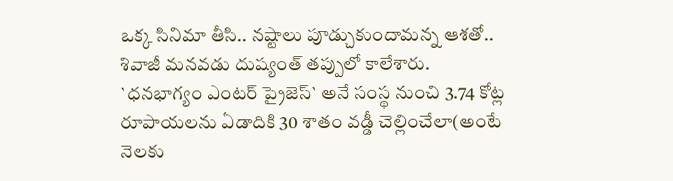ఒక్క సినిమా తీసి.. నష్టాలు పూడ్చుకుందామన్న ఆశతో.. శివాజీ మనవడు దుష్యంత్ తప్పులో కాలేశారు. `ధనభాగ్యం ఎంటర్ ప్రైజెస్` అనే సంస్థ నుంచి 3.74 కోట్ల రూపాయలను ఏడాదికి 30 శాతం వడ్డీ చెల్లించేలా(అంటే నెలకు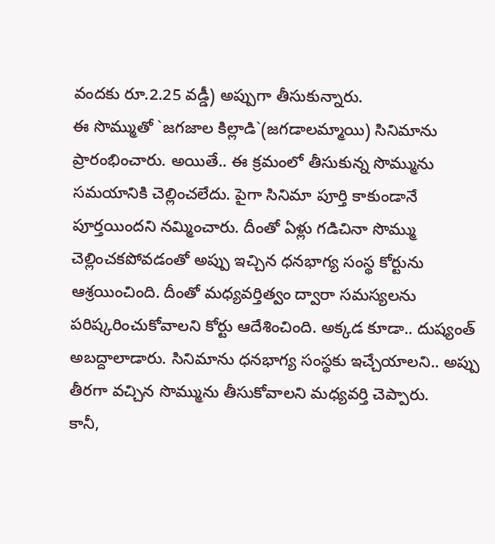వందకు రూ.2.25 వడ్డీ) అప్పుగా తీసుకున్నారు.
ఈ సొమ్ముతో `జగజాల కిల్లాడి`(జగడాలమ్మాయి) సినిమాను ప్రారంభించారు. అయితే.. ఈ క్రమంలో తీసుకున్న సొమ్మును సమయానికి చెల్లించలేదు. పైగా సినిమా పూర్తి కాకుండానే పూర్తయిందని నమ్మించారు. దీంతో ఏళ్లు గడిచినా సొమ్ము చెల్లించకపోవడంతో అప్పు ఇచ్చిన ధనభాగ్య సంస్థ కోర్టును ఆశ్రయించింది. దీంతో మధ్యవర్తిత్వం ద్వారా సమస్యలను పరిష్కరించుకోవాలని కోర్టు ఆదేశించింది. అక్కడ కూడా.. దుష్యంత్ అబద్దాలాడారు. సినిమాను ధనభాగ్య సంస్థకు ఇచ్చేయాలని.. అప్పు తీరగా వచ్చిన సొమ్మును తీసుకోవాలని మధ్యవర్తి చెప్పారు.
కానీ,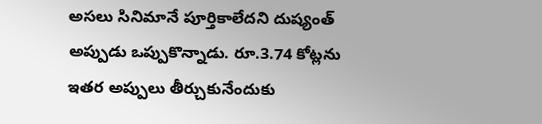అసలు సినిమానే పూర్తికాలేదని దుష్యంత్ అప్పుడు ఒప్పుకొన్నాడు. రూ.3.74 కోట్లను ఇతర అప్పులు తీర్చుకునేందుకు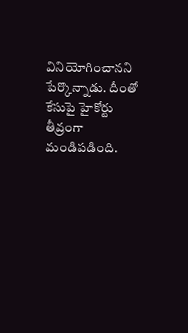వినియోగించానని పేర్కొన్నాడు. దీంతో కేసుపై హైకోర్టు తీవ్రంగా మండిపడింది.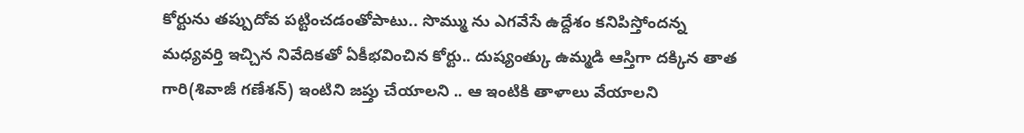కోర్టును తప్పుదోవ పట్టించడంతోపాటు.. సొమ్ము ను ఎగవేసే ఉద్దేశం కనిపిస్తోందన్న మధ్యవర్తి ఇచ్చిన నివేదికతో ఏకీభవించిన కోర్టు.. దుష్యంత్కు ఉమ్మడి ఆస్తిగా దక్కిన తాత గారి(శివాజీ గణేశన్) ఇంటిని జప్తు చేయాలని .. ఆ ఇంటికి తాళాలు వేయాలని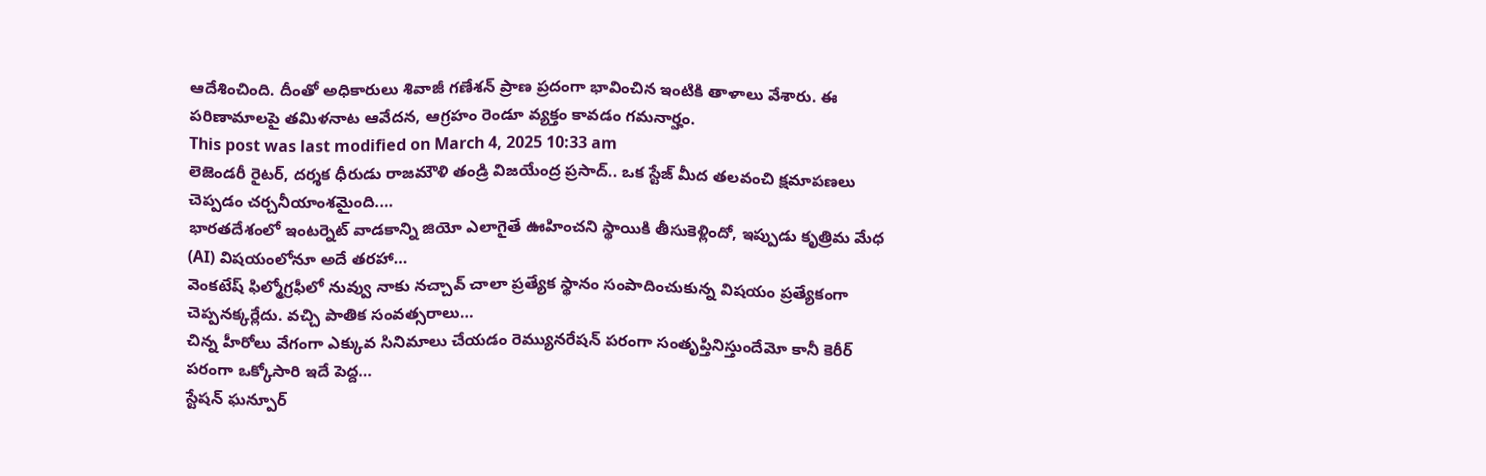ఆదేశించింది. దీంతో అధికారులు శివాజీ గణేశన్ ప్రాణ ప్రదంగా భావించిన ఇంటికి తాళాలు వేశారు. ఈ పరిణామాలపై తమిళనాట ఆవేదన, ఆగ్రహం రెండూ వ్యక్తం కావడం గమనార్హం.
This post was last modified on March 4, 2025 10:33 am
లెజెండరీ రైటర్, దర్శక ధీరుడు రాజమౌళి తండ్రి విజయేంద్ర ప్రసాద్.. ఒక స్టేజ్ మీద తలవంచి క్షమాపణలు చెప్పడం చర్చనీయాంశమైంది.…
భారతదేశంలో ఇంటర్నెట్ వాడకాన్ని జియో ఎలాగైతే ఊహించని స్థాయికి తీసుకెళ్లిందో, ఇప్పుడు కృత్రిమ మేధ (AI) విషయంలోనూ అదే తరహా…
వెంకటేష్ ఫిల్మోగ్రఫీలో నువ్వు నాకు నచ్చావ్ చాలా ప్రత్యేక స్థానం సంపాదించుకున్న విషయం ప్రత్యేకంగా చెప్పనక్కర్లేదు. వచ్చి పాతిక సంవత్సరాలు…
చిన్న హీరోలు వేగంగా ఎక్కువ సినిమాలు చేయడం రెమ్యునరేషన్ పరంగా సంతృప్తినిస్తుందేమో కానీ కెరీర్ పరంగా ఒక్కోసారి ఇదే పెద్ద…
స్టేషన్ ఘన్పూర్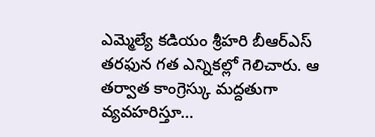ఎమ్మెల్యే కడియం శ్రీహరి బీఆర్ఎస్ తరఫున గత ఎన్నికల్లో గెలిచారు. ఆ తర్వాత కాంగ్రెస్కు మద్దతుగా వ్యవహరిస్తూ…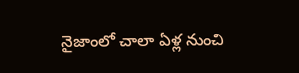నైజాంలో చాలా ఏళ్ల నుంచి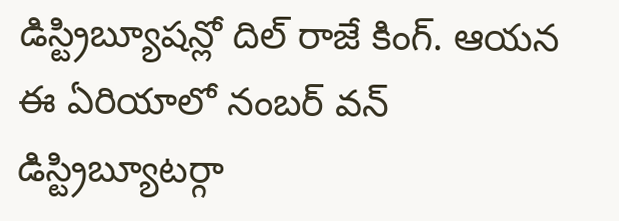డిస్ట్రిబ్యూషన్లో దిల్ రాజే కింగ్. ఆయన ఈ ఏరియాలో నంబర్ వన్ డిస్ట్రిబ్యూటర్గా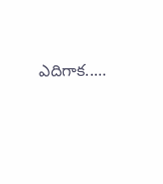ఎదిగాక..…